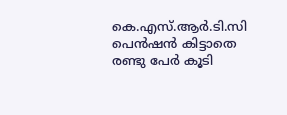കെ.എസ്.ആര്‍.ടി.സി പെന്‍ഷന്‍ കിട്ടാതെ രണ്ടു പേര്‍ കൂടി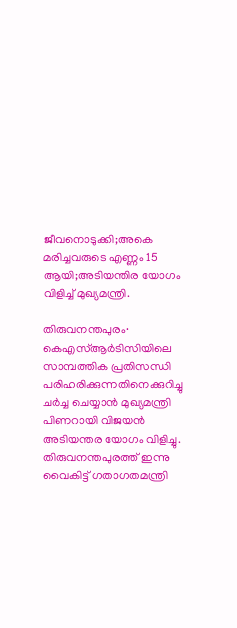ജീവനൊടുക്കി;അകെ മരിച്ചവരുടെ എണ്ണം 15 ആയി;അടിയന്തിര യോഗം വിളിച്ച് മുഖ്യമന്ത്രി.

തിരുവനന്തപുരം∙ കെഎസ്ആർടിസിയിലെ സാമ്പത്തിക പ്രതിസന്ധി പരിഹരിക്കുന്നതിനെക്കുറിച്ചു ചർച്ച ചെയ്യാൻ മുഖ്യമന്ത്രി പിണറായി വിജയൻ അടിയന്തര യോഗം വിളിച്ചു. തിരുവനന്തപുരത്ത് ഇന്നു വൈകിട്ട് ഗതാഗതമന്ത്രി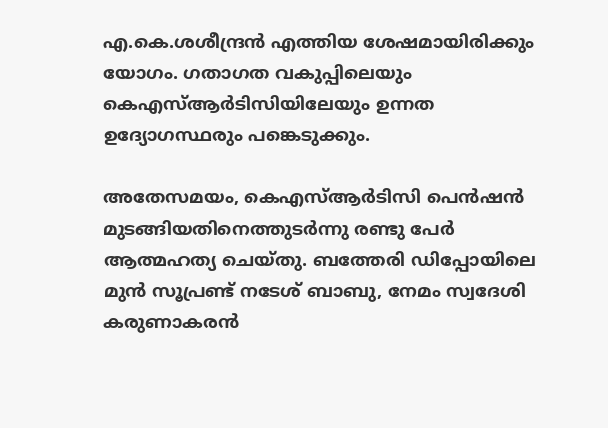എ.കെ.ശശീന്ദ്രൻ എത്തിയ ശേഷമായിരിക്കും യോഗം. ഗതാഗത വകുപ്പിലെയും കെഎസ്ആർടിസിയിലേയും ഉന്നത ഉദ്യോഗസ്ഥരും പങ്കെടുക്കും.

അതേസമയം, കെഎസ്ആര്‍ടിസി പെന്‍ഷന്‍ മുടങ്ങിയതിനെത്തുടര്‍ന്നു രണ്ടു പേര്‍ ആത്മഹത്യ ചെയ്തു. ബത്തേരി ഡിപ്പോയിലെ മുൻ സൂപ്രണ്ട് നടേശ് ബാബു, നേമം സ്വദേശി കരുണാകരൻ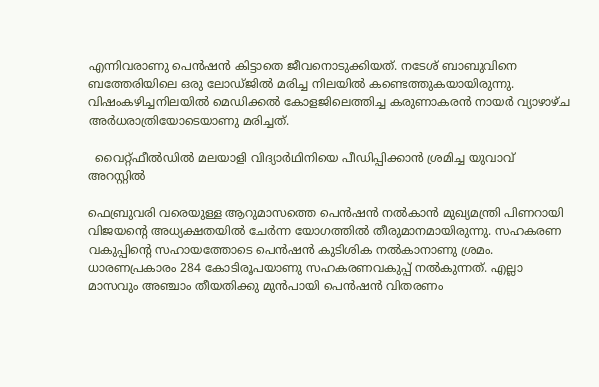എന്നിവരാണു പെന്‍ഷന്‍ കിട്ടാതെ ജീവനൊടുക്കിയത്. നടേശ് ബാബുവിനെ ബത്തേരിയിലെ ഒരു ലോഡ്ജിൽ മരിച്ച നിലയിൽ കണ്ടെത്തുകയായിരുന്നു. വിഷംകഴിച്ചനിലയില്‍ മെഡിക്കല്‍ കോളജിലെത്തിച്ച കരുണാകരന്‍ നായര്‍ വ്യാഴാഴ്ച അര്‍ധരാത്രിയോടെയാണു മരിച്ചത്.

  വൈറ്റ്‌ഫീൽഡിൽ മലയാളി വിദ്യാർഥിനിയെ പീഡിപ്പിക്കാൻ ശ്രമിച്ച യുവാവ് അറസ്റ്റിൽ

ഫെബ്രുവരി വരെയുള്ള ആറുമാസത്തെ പെന്‍ഷന്‍ നല്‍കാന്‍ മുഖ്യമന്ത്രി പിണറായി വിജയന്റെ അധ്യക്ഷതയില്‍ ചേര്‍ന്ന യോഗത്തില്‍ തീരുമാനമായിരുന്നു. സഹകരണ വകുപ്പിന്റെ സഹായത്തോടെ പെന്‍ഷന്‍ കുടിശിക നല്‍കാനാണു ശ്രമം. ധാരണപ്രകാരം 284 കോടിരൂപയാണു സഹകരണവകുപ്പ് നല്‍കുന്നത്. എല്ലാ മാസവും അഞ്ചാം തീയതിക്കു മുൻപായി പെൻഷൻ വിതരണം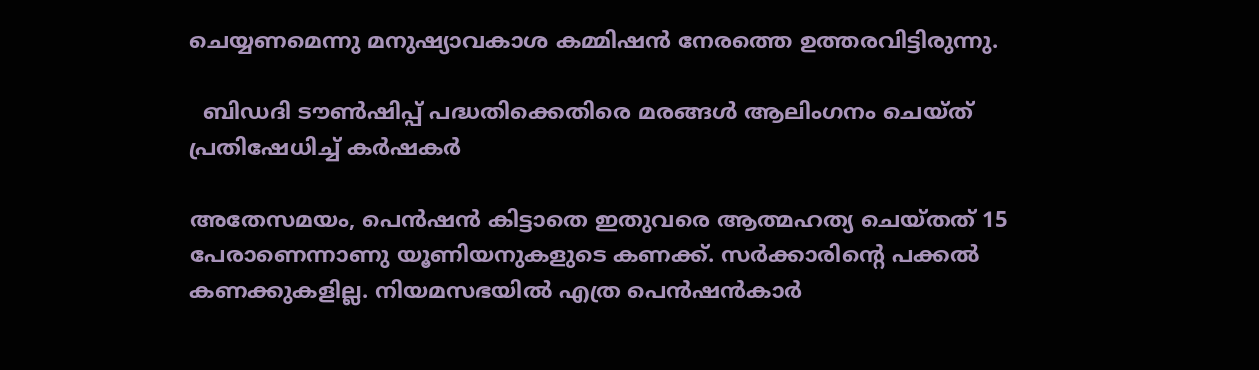ചെയ്യണമെന്നു മനുഷ്യാവകാശ കമ്മിഷൻ നേരത്തെ ഉത്തരവിട്ടിരുന്നു.

  ബിഡദി ടൗൺഷിപ്പ് പദ്ധതിക്കെതിരെ മരങ്ങൾ ആലിംഗനം ചെയ്ത് പ്രതിഷേധിച്ച് കർഷകർ

അതേസമയം, പെന്‍ഷന്‍ കിട്ടാതെ ഇതുവരെ ആത്മഹത്യ ചെയ്തത് 15 പേരാണെന്നാണു യൂണിയനുകളുടെ കണക്ക്. സര്‍ക്കാരിന്റെ പക്കല്‍ കണക്കുകളില്ല. നിയമസഭയില്‍ എത്ര പെന്‍ഷന്‍കാര്‍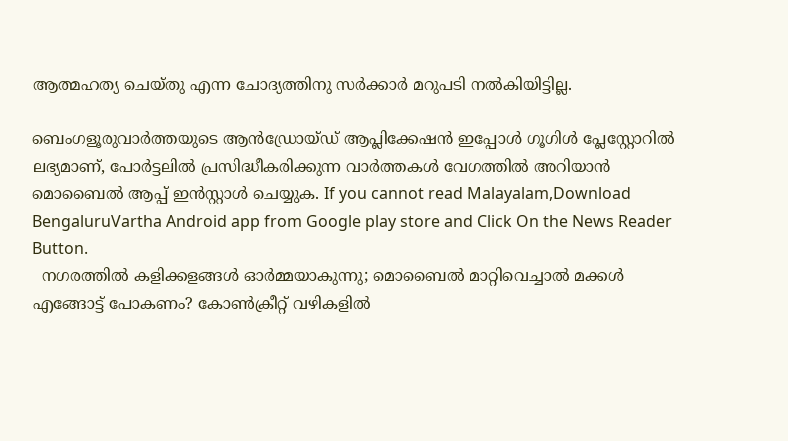ആത്മഹത്യ ചെയ്തു എന്ന ചോദ്യത്തിനു സര്‍ക്കാര്‍ മറുപടി നല്‍കിയിട്ടില്ല.

ബെംഗളൂരുവാർത്തയുടെ ആൻഡ്രോയ്ഡ് ആപ്ലിക്കേഷൻ ഇപ്പോൾ ഗൂഗിൾ പ്ലേസ്റ്റോറിൽ ലഭ്യമാണ്, പോർട്ടലിൽ പ്രസിദ്ധീകരിക്കുന്ന വാർത്തകൾ വേഗത്തിൽ അറിയാൻ മൊബൈൽ ആപ്പ് ഇൻസ്റ്റാൾ ചെയ്യുക. If you cannot read Malayalam,Download BengaluruVartha Android app from Google play store and Click On the News Reader Button.
  നഗരത്തിൽ കളിക്കളങ്ങൾ ഓർമ്മയാകുന്നു; മൊബൈൽ മാറ്റിവെച്ചാൽ മക്കൾ എങ്ങോട്ട് പോകണം? കോൺക്രീറ്റ് വഴികളിൽ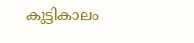കുട്ടികാലം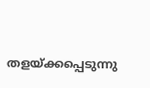തളയ്ക്കപ്പെടുന്നു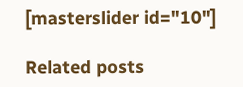[masterslider id="10"]

Related posts